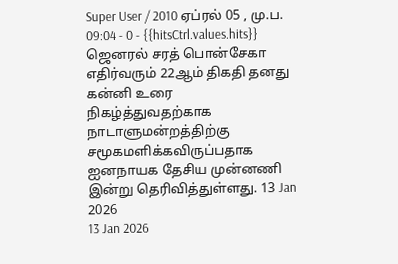Super User / 2010 ஏப்ரல் 05 , மு.ப. 09:04 - 0 - {{hitsCtrl.values.hits}}
ஜெனரல் சரத் பொன்சேகா எதிர்வரும் 22ஆம் திகதி தனது கன்னி உரை நிகழ்த்துவதற்காக நாடாளுமன்றத்திற்கு சமூகமளிக்கவிருப்பதாக ஐனநாயக தேசிய முன்னணி இன்று தெரிவித்துள்ளது. 13 Jan 2026
13 Jan 2026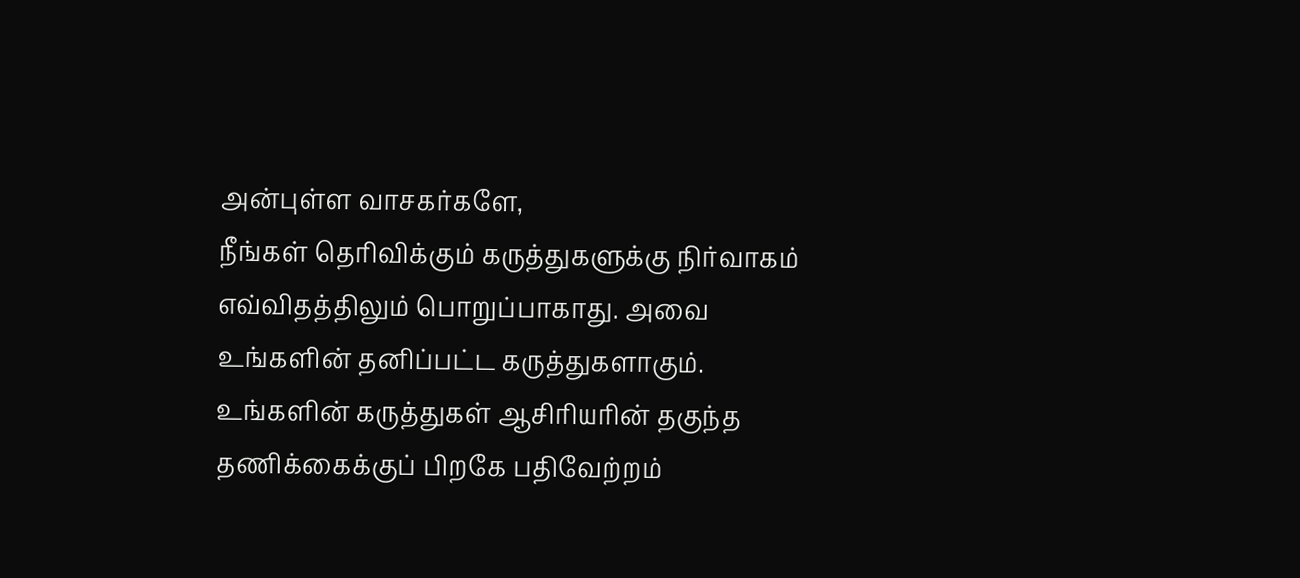அன்புள்ள வாசகர்களே,
நீங்கள் தெரிவிக்கும் கருத்துகளுக்கு நிர்வாகம் எவ்விதத்திலும் பொறுப்பாகாது. அவை உங்களின் தனிப்பட்ட கருத்துகளாகும். உங்களின் கருத்துகள் ஆசிரியரின் தகுந்த தணிக்கைக்குப் பிறகே பதிவேற்றம்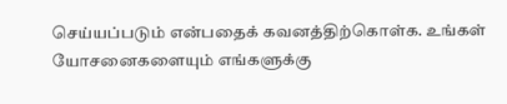செய்யப்படும் என்பதைக் கவனத்திற்கொள்க. உங்கள் யோசனைகளையும் எங்களுக்கு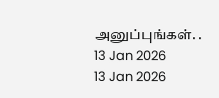அனுப்புங்கள். .
13 Jan 2026
13 Jan 2026